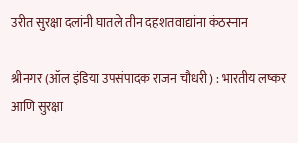उरीत सुरक्षा दलांनी घातले तीन दहशतवाद्यांना कंठस्नान

श्रीनगर (ऑल इंडिया उपसंपादक राजन चौधरी) : भारतीय लष्कर आणि सुरक्षा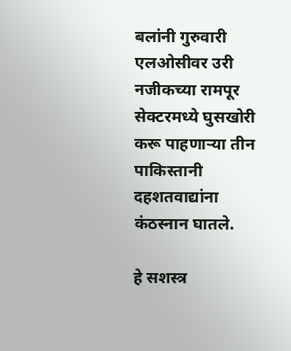बलांनी गुरुवारी एलओसीवर उरी नजीकच्या रामपूर सेक्टरमध्ये घुसखोरी करू पाहणाऱ्या तीन पाकिस्तानी दहशतवाद्यांना कंठस्नान घातले.

हे सशस्त्र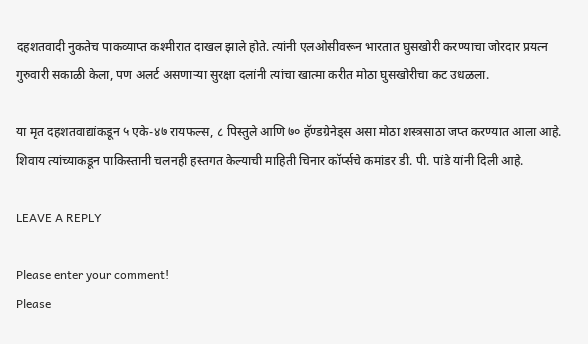दहशतवादी नुकतेच पाकव्याप्त कश्मीरात दाखल झाले होते. त्यांनी एलओसीवरून भारतात घुसखोरी करण्याचा जोरदार प्रयत्न गुरुवारी सकाळी केला, पण अलर्ट असणाऱ्या सुरक्षा दलांनी त्यांचा खात्मा करीत मोठा घुसखोरीचा कट उधळला.

या मृत दहशतवाद्यांकडून ५ एके-४७ रायफल्स, ८ पिस्तुले आणि ७० हॅण्डग्रेनेड्स असा मोठा शस्त्रसाठा जप्त करण्यात आला आहे. शिवाय त्यांच्याकडून पाकिस्तानी चलनही हस्तगत केल्याची माहिती चिनार कॉर्प्सचे कमांडर डी. पी. पांडे यांनी दिली आहे.

LEAVE A REPLY

Please enter your comment!
Please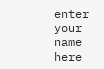enter your name here